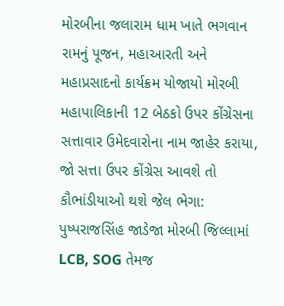મોરબીના જલારામ ધામ ખાતે ભગવાન રામનું પૂજન, મહાઆરતી અને મહાપ્રસાદનો કાર્યક્રમ યોજાયો મોરબી મહાપાલિકાની 12 બેઠકો ઉપર કોંગ્રેસના સત્તાવાર ઉમેદવારોના નામ જાહેર કરાયા, જો સત્તા ઉપર કોંગ્રેસ આવશે તો કૌભાંડીયાઓ થશે જેલ ભેગા: પુષ્પરાજસિંહ જાડેજા મોરબી જિલ્લામાં LCB, SOG તેમજ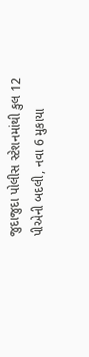જુદાજુદા પોલીસ સ્ટેશનમાંથી કુલ 12 પીએની બદલી, નવા 6 મુકાયા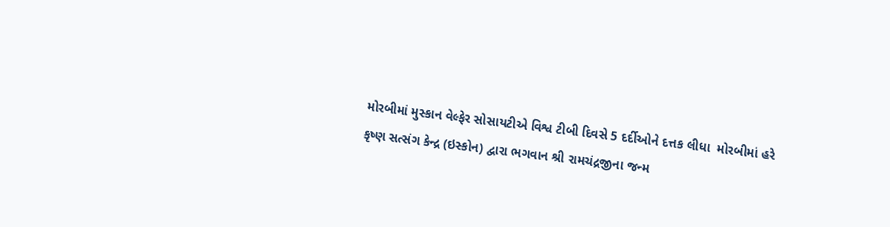મોરબીમાં મુસ્કાન વેલ્ફેર સોસાયટીએ વિશ્વ ટીબી દિવસે 5 દર્દીઓને દત્તક લીધા  મોરબીમાં હરે કૃષ્ણ સત્સંગ કેન્દ્ર (ઇસ્કોન) દ્વારા ભગવાન શ્રી રામચંદ્રજીના જન્મ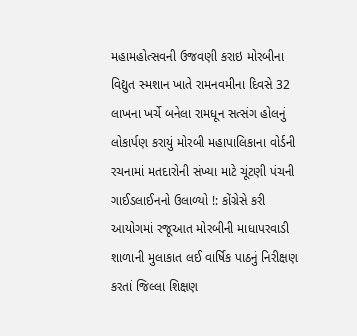મહામહોત્સવની ઉજવણી કરાઇ મોરબીના વિદ્યુત સ્મશાન ખાતે રામનવમીના દિવસે 32 લાખના ખર્ચે બનેલા રામધૂન સત્સંગ હોલનું લોકાર્પણ કરાયું મોરબી મહાપાલિકાના વોર્ડની રચનામાં મતદારોની સંખ્યા માટે ચૂંટણી પંચની ગાઈડલાઈનનો ઉલાળ્યો !: કોંગ્રેસે કરી આયોગમાં રજૂઆત મોરબીની માધાપરવાડી શાળાની મુલાકાત લઈ વાર્ષિક પાઠનું નિરીક્ષણ કરતાં જિલ્લા શિક્ષણ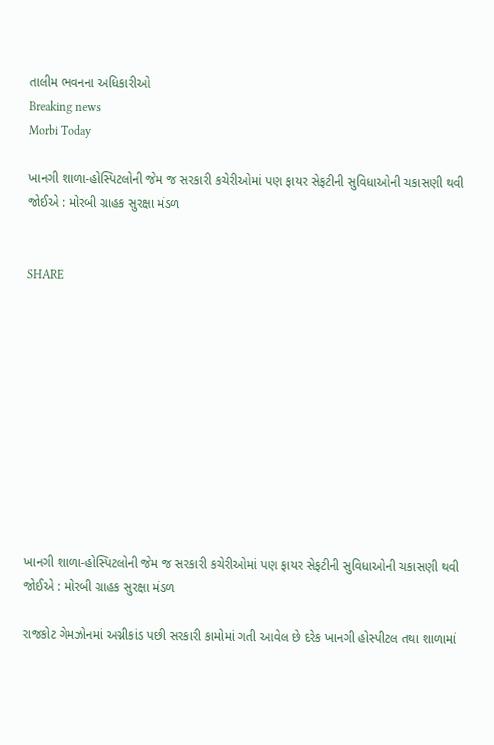તાલીમ ભવનના અધિકારીઓ
Breaking news
Morbi Today

ખાનગી શાળા-હોસ્પિટલોની જેમ જ સરકારી કચેરીઓમાં પણ ફાયર સેફટીની સુવિધાઓની ચકાસણી થવી જોઈએ : મોરબી ગ્રાહક સુરક્ષા મંડળ


SHARE











ખાનગી શાળા-હોસ્પિટલોની જેમ જ સરકારી કચેરીઓમાં પણ ફાયર સેફટીની સુવિધાઓની ચકાસણી થવી જોઈએ : મોરબી ગ્રાહક સુરક્ષા મંડળ

રાજકોટ ગેમઝોનમાં અગ્નીકાંડ પછી સરકારી કામોમાં ગતી આવેલ છે દરેક ખાનગી હોસ્પીટલ તથા શાળામાં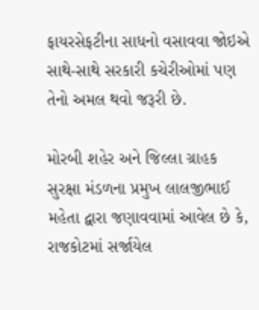ફાયરસેફટીના સાધનો વસાવવા જોઇએ સાથે-સાથે સરકારી કચેરીઓમાં પણ તેનો અમલ થવો જરૂરી છે.

મોરબી શહેર અને જિલ્લા ગ્રાહક સુરક્ષા મંડળના પ્રમુખ લાલજીભાઈ મહેતા દ્વારા જણાવવામાં આવેલ છે કે, રાજકોટમાં સર્જાયેલ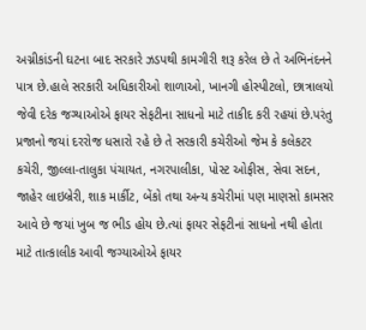અગ્નીકાંડની ઘટના બાદ સરકારે ઝડપથી કામગીરી શરૂ કરેલ છે તે અભિનંદનને પાત્ર છે.હાલે સરકારી અધિકારીઓ શાળાઓ, ખાનગી હોસ્પીટલો, છાત્રાલયો જેવી દરેક જગ્યાઓએ ફાયર સેફટીના સાધનો માટે તાકીદ કરી રહયાં છે.પરંતુ પ્રજાનો જયાં દરરોજ ધસારો રહે છે તે સરકારી કચેરીઓ જેમ કે કલેકટર કચેરી, જીલ્લા-તાલુકા પંચાયત, નગરપાલીકા, પોસ્ટ ઓફીસ, સેવા સદન, જાહેર લાઇબ્રેરી, શાક માર્કીટ, બેંકો તથા અન્ય કચેરીમાં પણ માણસો કામસર આવે છે જયાં ખુબ જ ભીડ હોય છે.ત્યાં ફાયર સેફટીનાં સાધનો નથી હોતા માટે તાત્કાલીક આવી જગ્યાઓએ ફાયર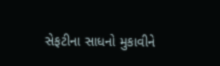સેફટીના સાધનો મુકાવીને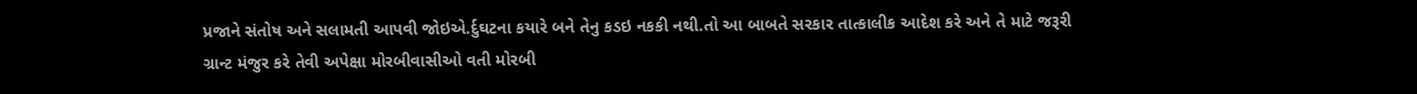પ્રજાને સંતોષ અને સલામતી આપવી જોઇએ.ર્દુઘટના કયારે બને તેનુ કડઇ નકકી નથી.તો આ બાબતે સરકાર તાત્કાલીક આદેશ કરે અને તે માટે જરૂરી ગ્રાન્ટ મંજુર કરે તેવી અપેક્ષા મોરબીવાસીઓ વતી મોરબી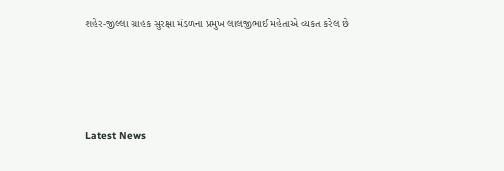શહેર-જીલ્લા ગ્રાહક સુરક્ષા મંડળના પ્રમુખ લાલજીભાઈ મહેતાએ વ્યકત કરેલ છે






Latest News